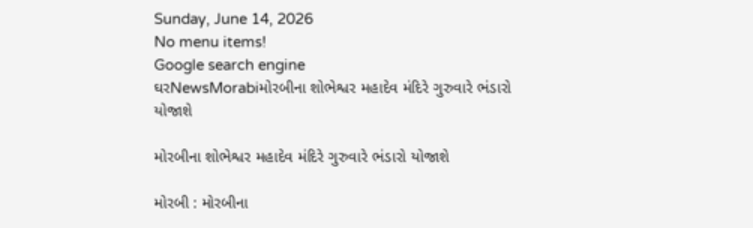Sunday, June 14, 2026
No menu items!
Google search engine
ઘરNewsMorabiમોરબીના શોભેશ્વર મહાદેવ મંદિરે ગુરુવારે ભંડારો યોજાશે

મોરબીના શોભેશ્વર મહાદેવ મંદિરે ગુરુવારે ભંડારો યોજાશે

મોરબી : મોરબીના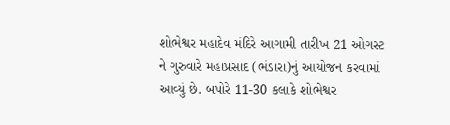શોભેશ્વર મહાદેવ મંદિરે આગામી તારીખ 21 ઓગસ્ટ ને ગુરુવારે મહાપ્રસાદ (ભંડારા)નું આયોજન કરવામાં આવ્યું છે. બપોરે 11-30 કલાકે શોભેશ્વર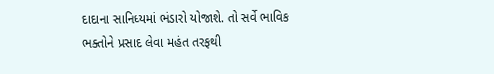દાદાના સાનિધ્યમાં ભંડારો યોજાશે. તો સર્વે ભાવિક ભક્તોને પ્રસાદ લેવા મહંત તરફથી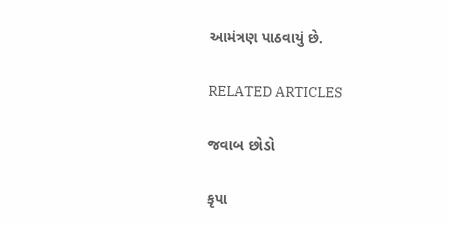આમંત્રણ પાઠવાયું છે.

RELATED ARTICLES

જવાબ છોડો

કૃપા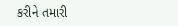કરીને તમારી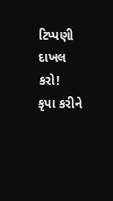ટિપ્પણી દાખલ કરો!
કૃપા કરીને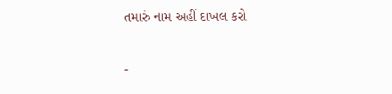તમારું નામ અહીં દાખલ કરો

-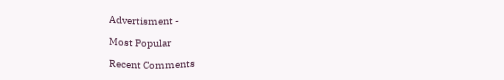Advertisment -

Most Popular

Recent Comments